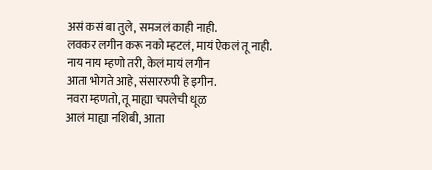असं कसं बा तुले, समजलं काही नाही.
लवकर लगीन करू नको म्हटलं, मायं ऐकलं तू नाही.
नाय नाय म्हणो तरी, केलं मायं लगीन
आता भोगते आहे, संसाररुपी हे इगीन.
नवरा म्हणतो, तू माह्या चपलेची धूळ
आलं माह्या नशिबी, आता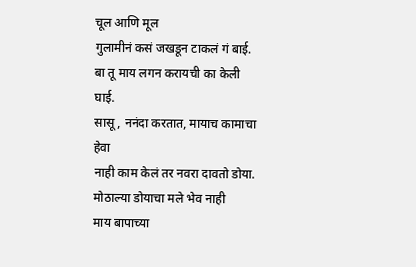चूल आणि मूल
गुलामीनं कसं जखडून टाकलं गं बाई.
बा तू माय लगन करायची का केली घाई.
सासू, ननंदा करतात, मायाच कामाचा हेवा
नाही काम केलं तर नवरा दावतो डोया.
मोठाल्या डोयाचा मले भेव नाही
माय बापाच्या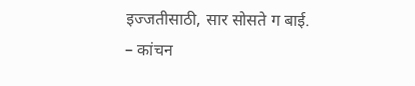इज्जतीसाठी, सार सोसते ग बाई.
– कांचन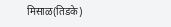मिसाळ(तिडके)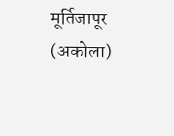मूर्तिजापूर (अकोला)